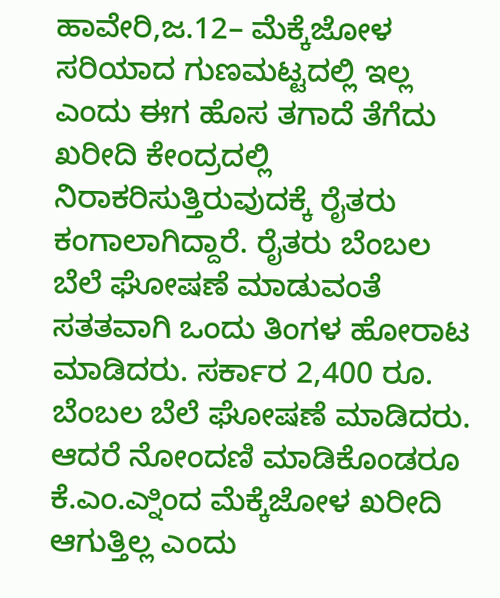ಹಾವೇರಿ,ಜ.12– ಮೆಕ್ಕೆಜೋಳ ಸರಿಯಾದ ಗುಣಮಟ್ಟದಲ್ಲಿ ಇಲ್ಲ ಎಂದು ಈಗ ಹೊಸ ತಗಾದೆ ತೆಗೆದು ಖರೀದಿ ಕೇಂದ್ರದಲ್ಲಿ ನಿರಾಕರಿಸುತ್ತಿರುವುದಕ್ಕೆ ರೈತರು ಕಂಗಾಲಾಗಿದ್ದಾರೆ. ರೈತರು ಬೆಂಬಲ ಬೆಲೆ ಘೋಷಣೆ ಮಾಡುವಂತೆ ಸತತವಾಗಿ ಒಂದು ತಿಂಗಳ ಹೋರಾಟ ಮಾಡಿದರು. ಸರ್ಕಾರ 2,400 ರೂ. ಬೆಂಬಲ ಬೆಲೆ ಘೋಷಣೆ ಮಾಡಿದರು. ಆದರೆ ನೋಂದಣಿ ಮಾಡಿಕೊಂಡರೂ ಕೆ.ಎಂ.ಎ್ನಿಂದ ಮೆಕ್ಕೆಜೋಳ ಖರೀದಿ ಆಗುತ್ತಿಲ್ಲ ಎಂದು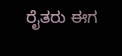ರೈತರು ಈಗ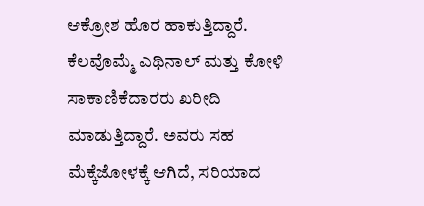ಆಕ್ರೋಶ ಹೊರ ಹಾಕುತ್ತಿದ್ದಾರೆ.
ಕೆಲವೊಮ್ಮೆ ಎಥಿನಾಲ್ ಮತ್ತು ಕೋಳಿ ಸಾಕಾಣಿಕೆದಾರರು ಖರೀದಿ ಮಾಡುತ್ತಿದ್ದಾರೆ. ಅವರು ಸಹ ಮೆಕ್ಕೆಜೋಳಕ್ಕೆ ಆಗಿದೆ, ಸರಿಯಾದ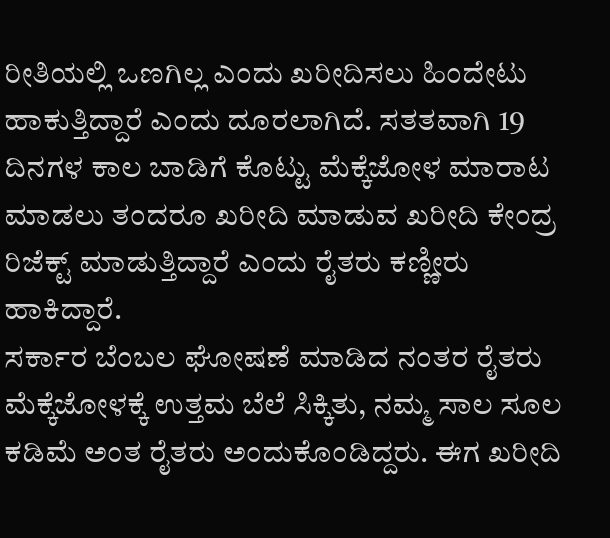ರೀತಿಯಲ್ಲಿ ಒಣಗಿಲ್ಲ ಎಂದು ಖರೀದಿಸಲು ಹಿಂದೇಟು ಹಾಕುತ್ತಿದ್ದಾರೆ ಎಂದು ದೂರಲಾಗಿದೆ. ಸತತವಾಗಿ 19 ದಿನಗಳ ಕಾಲ ಬಾಡಿಗೆ ಕೊಟ್ಟು ಮೆಕ್ಕೆಜೋಳ ಮಾರಾಟ ಮಾಡಲು ತಂದರೂ ಖರೀದಿ ಮಾಡುವ ಖರೀದಿ ಕೇಂದ್ರ ರಿಜೆಕ್ಟ್ ಮಾಡುತ್ತಿದ್ದಾರೆ ಎಂದು ರೈತರು ಕಣ್ಣೀರು ಹಾಕಿದ್ದಾರೆ.
ಸರ್ಕಾರ ಬೆಂಬಲ ಘೋಷಣೆ ಮಾಡಿದ ನಂತರ ರೈತರು ಮೆಕ್ಕೆಜೋಳಕ್ಕೆ ಉತ್ತಮ ಬೆಲೆ ಸಿಕ್ಕಿತು, ನಮ್ಮ ಸಾಲ ಸೂಲ ಕಡಿಮೆ ಅಂತ ರೈತರು ಅಂದುಕೊಂಡಿದ್ದರು. ಈಗ ಖರೀದಿ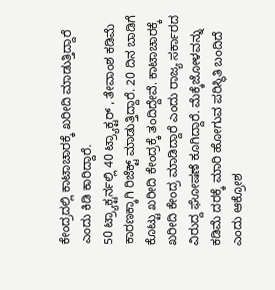ಕೇಂದ್ರದಲ್ಲಿ ಕಾಟಾಚಾರಕ್ಕೆ ಖರೀದಿ ಮಾಡುತ್ತಿದ್ದಾರೆ ಎಂದು ಕಿಡಿ ಕಾರಿದ್ದಾರೆ.
50 ಟ್ರ್ಯಾಕ್ಟರ್ನಲ್ಲಿ 40 ಟ್ರ್ಯಾಕ್ಟರ್ , ತೇವಾಂಶ ಕಡಿಮೆ ಕಾರಣಕ್ಕಾಗಿ ರಿಜೆಕ್ಟ್ ಮಾಡುತ್ತಿದ್ದಾರೆ. 20 ದಿನ ಬಾಡಿಗೆ ಕೊಟ್ಟು ಖರೀದಿ ಕೇಂದ್ರಕ್ಕೆ ತಂದಿದ್ದೇವೆ. ಕಾಟಾಚಾರಕ್ಕೆ ಖರೀದಿ ಕೇಂದ್ರ ಮಾಡಿದ್ದಾರೆ ಎಂದು ರಾಜ್ಯ ಸರ್ಕಾರದ ವಿರುದ್ದ ಘೋಷಣೆ ಕೂಗಿದ್ದಾರೆ. ಮೆಕ್ಕೆಜೋಳವನ್ನು ಕಡಿಮೆ ದರಕ್ಕೆ ಮಾರಿ ಹೋಗುವ ಪರಿಸ್ಥಿತಿ ಬಂದಿದೆ ಎಂದು ಆಕ್ರೋಶ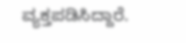ವ್ಯಕ್ತಪಡಿಸಿದ್ದಾರೆ.